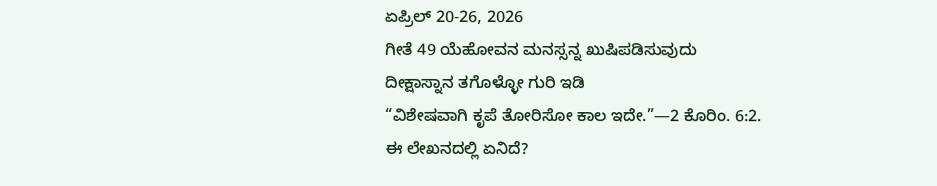ಏಪ್ರಿಲ್ 20-26, 2026
ಗೀತೆ 49 ಯೆಹೋವನ ಮನಸ್ಸನ್ನ ಖುಷಿಪಡಿಸುವುದು
ದೀಕ್ಷಾಸ್ನಾನ ತಗೊಳ್ಳೋ ಗುರಿ ಇಡಿ
“ವಿಶೇಷವಾಗಿ ಕೃಪೆ ತೋರಿಸೋ ಕಾಲ ಇದೇ.”—2 ಕೊರಿಂ. 6:2.
ಈ ಲೇಖನದಲ್ಲಿ ಏನಿದೆ?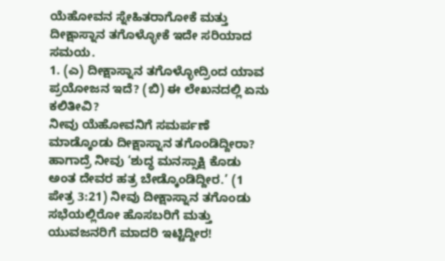ಯೆಹೋವನ ಸ್ನೇಹಿತರಾಗೋಕೆ ಮತ್ತು ದೀಕ್ಷಾಸ್ನಾನ ತಗೊಳ್ಳೋಕೆ ಇದೇ ಸರಿಯಾದ ಸಮಯ.
1. (ಎ) ದೀಕ್ಷಾಸ್ನಾನ ತಗೊಳ್ಳೋದ್ರಿಂದ ಯಾವ ಪ್ರಯೋಜನ ಇದೆ? (ಬಿ) ಈ ಲೇಖನದಲ್ಲಿ ಏನು ಕಲಿತೀವಿ?
ನೀವು ಯೆಹೋವನಿಗೆ ಸಮರ್ಪಣೆ ಮಾಡ್ಕೊಂಡು ದೀಕ್ಷಾಸ್ನಾನ ತಗೊಂಡಿದ್ದೀರಾ? ಹಾಗಾದ್ರೆ ನೀವು ‘ಶುದ್ಧ ಮನಸ್ಸಾಕ್ಷಿ ಕೊಡು ಅಂತ ದೇವರ ಹತ್ರ ಬೇಡ್ಕೊಂಡಿದ್ದೀರ.’ (1 ಪೇತ್ರ 3:21) ನೀವು ದೀಕ್ಷಾಸ್ನಾನ ತಗೊಂಡು ಸಭೆಯಲ್ಲಿರೋ ಹೊಸಬರಿಗೆ ಮತ್ತು ಯುವಜನರಿಗೆ ಮಾದರಿ ಇಟ್ಟಿದ್ದೀರ!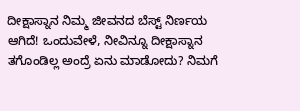ದೀಕ್ಷಾಸ್ನಾನ ನಿಮ್ಮ ಜೀವನದ ಬೆಸ್ಟ್ ನಿರ್ಣಯ ಆಗಿದೆ! ಒಂದುವೇಳೆ, ನೀವಿನ್ನೂ ದೀಕ್ಷಾಸ್ನಾನ ತಗೊಂಡಿಲ್ಲ ಅಂದ್ರೆ ಏನು ಮಾಡೋದು? ನಿಮಗೆ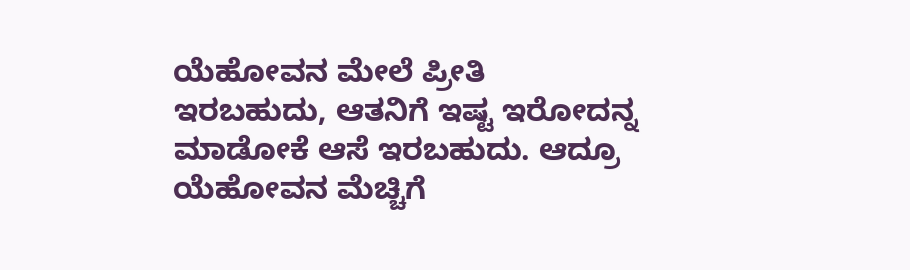ಯೆಹೋವನ ಮೇಲೆ ಪ್ರೀತಿ ಇರಬಹುದು, ಆತನಿಗೆ ಇಷ್ಟ ಇರೋದನ್ನ ಮಾಡೋಕೆ ಆಸೆ ಇರಬಹುದು. ಆದ್ರೂ ಯೆಹೋವನ ಮೆಚ್ಚಿಗೆ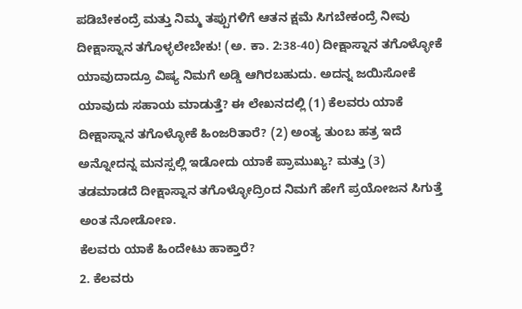ಪಡಿಬೇಕಂದ್ರೆ ಮತ್ತು ನಿಮ್ಮ ತಪ್ಪುಗಳಿಗೆ ಆತನ ಕ್ಷಮೆ ಸಿಗಬೇಕಂದ್ರೆ ನೀವು ದೀಕ್ಷಾಸ್ನಾನ ತಗೊಳ್ಳಲೇಬೇಕು! (ಅ. ಕಾ. 2:38-40) ದೀಕ್ಷಾಸ್ನಾನ ತಗೊಳ್ಳೋಕೆ ಯಾವುದಾದ್ರೂ ವಿಷ್ಯ ನಿಮಗೆ ಅಡ್ಡಿ ಆಗಿರಬಹುದು. ಅದನ್ನ ಜಯಿಸೋಕೆ ಯಾವುದು ಸಹಾಯ ಮಾಡುತ್ತೆ? ಈ ಲೇಖನದಲ್ಲಿ (1) ಕೆಲವರು ಯಾಕೆ ದೀಕ್ಷಾಸ್ನಾನ ತಗೊಳ್ಳೋಕೆ ಹಿಂಜರಿತಾರೆ? (2) ಅಂತ್ಯ ತುಂಬ ಹತ್ರ ಇದೆ ಅನ್ನೋದನ್ನ ಮನಸ್ಸಲ್ಲಿ ಇಡೋದು ಯಾಕೆ ಪ್ರಾಮುಖ್ಯ? ಮತ್ತು (3) ತಡಮಾಡದೆ ದೀಕ್ಷಾಸ್ನಾನ ತಗೊಳ್ಳೋದ್ರಿಂದ ನಿಮಗೆ ಹೇಗೆ ಪ್ರಯೋಜನ ಸಿಗುತ್ತೆ ಅಂತ ನೋಡೋಣ.
ಕೆಲವರು ಯಾಕೆ ಹಿಂದೇಟು ಹಾಕ್ತಾರೆ?
2. ಕೆಲವರು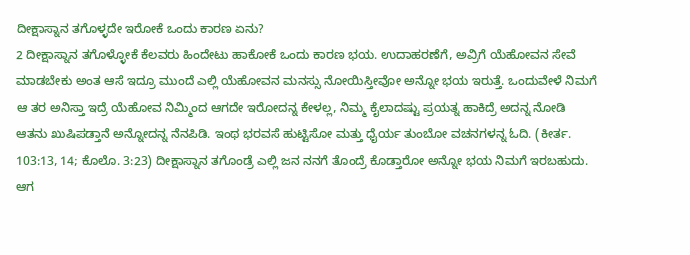ದೀಕ್ಷಾಸ್ನಾನ ತಗೊಳ್ಳದೇ ಇರೋಕೆ ಒಂದು ಕಾರಣ ಏನು?
2 ದೀಕ್ಷಾಸ್ನಾನ ತಗೊಳ್ಳೋಕೆ ಕೆಲವರು ಹಿಂದೇಟು ಹಾಕೋಕೆ ಒಂದು ಕಾರಣ ಭಯ. ಉದಾಹರಣೆಗೆ, ಅವ್ರಿಗೆ ಯೆಹೋವನ ಸೇವೆ ಮಾಡಬೇಕು ಅಂತ ಆಸೆ ಇದ್ರೂ ಮುಂದೆ ಎಲ್ಲಿ ಯೆಹೋವನ ಮನಸ್ಸು ನೋಯಿಸ್ತೀವೋ ಅನ್ನೋ ಭಯ ಇರುತ್ತೆ. ಒಂದುವೇಳೆ ನಿಮಗೆ ಆ ತರ ಅನಿಸ್ತಾ ಇದ್ರೆ ಯೆಹೋವ ನಿಮ್ಮಿಂದ ಆಗದೇ ಇರೋದನ್ನ ಕೇಳಲ್ಲ, ನಿಮ್ಮ ಕೈಲಾದಷ್ಟು ಪ್ರಯತ್ನ ಹಾಕಿದ್ರೆ ಅದನ್ನ ನೋಡಿ ಆತನು ಖುಷಿಪಡ್ತಾನೆ ಅನ್ನೋದನ್ನ ನೆನಪಿಡಿ. ಇಂಥ ಭರವಸೆ ಹುಟ್ಟಿಸೋ ಮತ್ತು ಧೈರ್ಯ ತುಂಬೋ ವಚನಗಳನ್ನ ಓದಿ. (ಕೀರ್ತ. 103:13, 14; ಕೊಲೊ. 3:23) ದೀಕ್ಷಾಸ್ನಾನ ತಗೊಂಡ್ರೆ ಎಲ್ಲಿ ಜನ ನನಗೆ ತೊಂದ್ರೆ ಕೊಡ್ತಾರೋ ಅನ್ನೋ ಭಯ ನಿಮಗೆ ಇರಬಹುದು. ಆಗ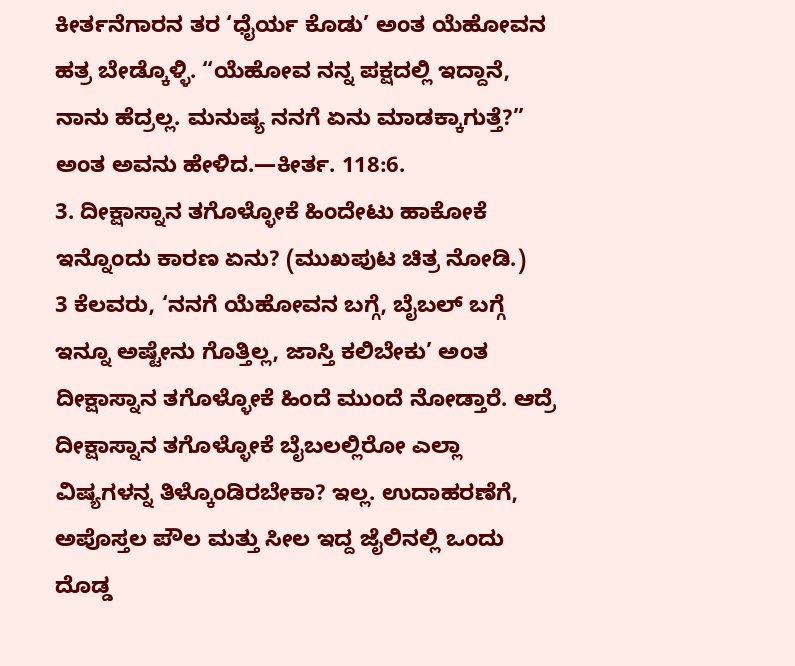ಕೀರ್ತನೆಗಾರನ ತರ ‘ಧೈರ್ಯ ಕೊಡು’ ಅಂತ ಯೆಹೋವನ ಹತ್ರ ಬೇಡ್ಕೊಳ್ಳಿ. “ಯೆಹೋವ ನನ್ನ ಪಕ್ಷದಲ್ಲಿ ಇದ್ದಾನೆ, ನಾನು ಹೆದ್ರಲ್ಲ. ಮನುಷ್ಯ ನನಗೆ ಏನು ಮಾಡಕ್ಕಾಗುತ್ತೆ?” ಅಂತ ಅವನು ಹೇಳಿದ.—ಕೀರ್ತ. 118:6.
3. ದೀಕ್ಷಾಸ್ನಾನ ತಗೊಳ್ಳೋಕೆ ಹಿಂದೇಟು ಹಾಕೋಕೆ ಇನ್ನೊಂದು ಕಾರಣ ಏನು? (ಮುಖಪುಟ ಚಿತ್ರ ನೋಡಿ.)
3 ಕೆಲವರು, ‘ನನಗೆ ಯೆಹೋವನ ಬಗ್ಗೆ, ಬೈಬಲ್ ಬಗ್ಗೆ ಇನ್ನೂ ಅಷ್ಟೇನು ಗೊತ್ತಿಲ್ಲ, ಜಾಸ್ತಿ ಕಲಿಬೇಕು’ ಅಂತ ದೀಕ್ಷಾಸ್ನಾನ ತಗೊಳ್ಳೋಕೆ ಹಿಂದೆ ಮುಂದೆ ನೋಡ್ತಾರೆ. ಆದ್ರೆ ದೀಕ್ಷಾಸ್ನಾನ ತಗೊಳ್ಳೋಕೆ ಬೈಬಲಲ್ಲಿರೋ ಎಲ್ಲಾ ವಿಷ್ಯಗಳನ್ನ ತಿಳ್ಕೊಂಡಿರಬೇಕಾ? ಇಲ್ಲ. ಉದಾಹರಣೆಗೆ, ಅಪೊಸ್ತಲ ಪೌಲ ಮತ್ತು ಸೀಲ ಇದ್ದ ಜೈಲಿನಲ್ಲಿ ಒಂದು ದೊಡ್ಡ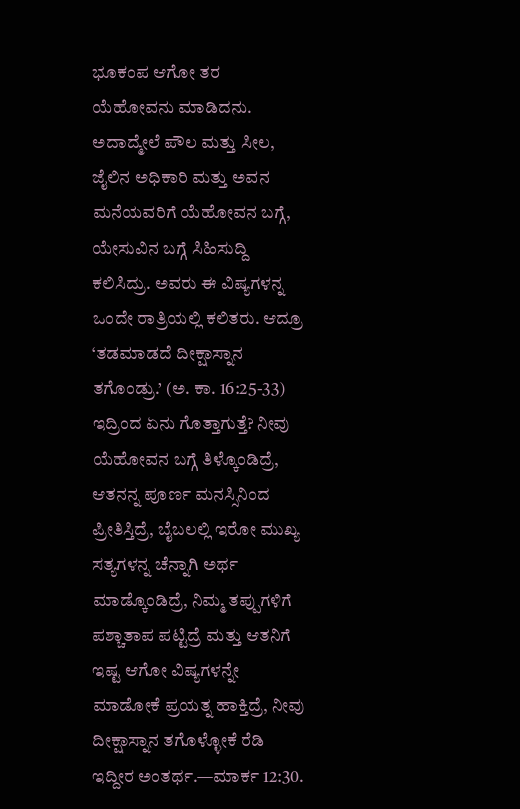ಭೂಕಂಪ ಆಗೋ ತರ ಯೆಹೋವನು ಮಾಡಿದನು. ಅದಾದ್ಮೇಲೆ ಪೌಲ ಮತ್ತು ಸೀಲ, ಜೈಲಿನ ಅಧಿಕಾರಿ ಮತ್ತು ಅವನ ಮನೆಯವರಿಗೆ ಯೆಹೋವನ ಬಗ್ಗೆ, ಯೇಸುವಿನ ಬಗ್ಗೆ ಸಿಹಿಸುದ್ದಿ ಕಲಿಸಿದ್ರು. ಅವರು ಈ ವಿಷ್ಯಗಳನ್ನ ಒಂದೇ ರಾತ್ರಿಯಲ್ಲಿ ಕಲಿತರು. ಆದ್ರೂ ‘ತಡಮಾಡದೆ ದೀಕ್ಷಾಸ್ನಾನ ತಗೊಂಡ್ರು.’ (ಅ. ಕಾ. 16:25-33) ಇದ್ರಿಂದ ಏನು ಗೊತ್ತಾಗುತ್ತೆ? ನೀವು ಯೆಹೋವನ ಬಗ್ಗೆ ತಿಳ್ಕೊಂಡಿದ್ರೆ, ಆತನನ್ನ ಪೂರ್ಣ ಮನಸ್ಸಿನಿಂದ ಪ್ರೀತಿಸ್ತಿದ್ರೆ, ಬೈಬಲಲ್ಲಿ ಇರೋ ಮುಖ್ಯ ಸತ್ಯಗಳನ್ನ ಚೆನ್ನಾಗಿ ಅರ್ಥ ಮಾಡ್ಕೊಂಡಿದ್ರೆ, ನಿಮ್ಮ ತಪ್ಪುಗಳಿಗೆ ಪಶ್ಚಾತಾಪ ಪಟ್ಟಿದ್ರೆ ಮತ್ತು ಆತನಿಗೆ ಇಷ್ಟ ಆಗೋ ವಿಷ್ಯಗಳನ್ನೇ ಮಾಡೋಕೆ ಪ್ರಯತ್ನ ಹಾಕ್ತಿದ್ರೆ, ನೀವು ದೀಕ್ಷಾಸ್ನಾನ ತಗೊಳ್ಳೋಕೆ ರೆಡಿ ಇದ್ದೀರ ಅಂತರ್ಥ.—ಮಾರ್ಕ 12:30.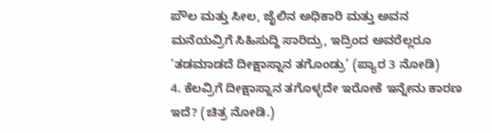ಪೌಲ ಮತ್ತು ಸೀಲ, ಜೈಲಿನ ಅಧಿಕಾರಿ ಮತ್ತು ಅವನ ಮನೆಯವ್ರಿಗೆ ಸಿಹಿಸುದ್ದಿ ಸಾರಿದ್ರು, ಇದ್ರಿಂದ ಅವರೆಲ್ಲರೂ ‘ತಡಮಾಡದೆ ದೀಕ್ಷಾಸ್ನಾನ ತಗೊಂಡ್ರು’ (ಪ್ಯಾರ 3 ನೋಡಿ)
4. ಕೆಲವ್ರಿಗೆ ದೀಕ್ಷಾಸ್ನಾನ ತಗೊಳ್ಳದೇ ಇರೋಕೆ ಇನ್ನೇನು ಕಾರಣ ಇದೆ? (ಚಿತ್ರ ನೋಡಿ.)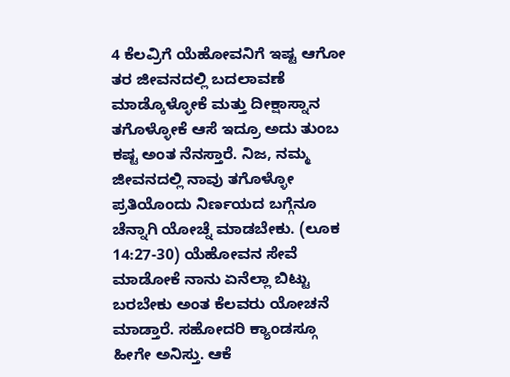4 ಕೆಲವ್ರಿಗೆ ಯೆಹೋವನಿಗೆ ಇಷ್ಟ ಆಗೋ ತರ ಜೀವನದಲ್ಲಿ ಬದಲಾವಣೆ ಮಾಡ್ಕೊಳ್ಳೋಕೆ ಮತ್ತು ದೀಕ್ಷಾಸ್ನಾನ ತಗೊಳ್ಳೋಕೆ ಆಸೆ ಇದ್ರೂ ಅದು ತುಂಬ ಕಷ್ಟ ಅಂತ ನೆನಸ್ತಾರೆ. ನಿಜ, ನಮ್ಮ ಜೀವನದಲ್ಲಿ ನಾವು ತಗೊಳ್ಳೋ ಪ್ರತಿಯೊಂದು ನಿರ್ಣಯದ ಬಗ್ಗೆನೂ ಚೆನ್ನಾಗಿ ಯೋಚ್ನೆ ಮಾಡಬೇಕು. (ಲೂಕ 14:27-30) ಯೆಹೋವನ ಸೇವೆ ಮಾಡೋಕೆ ನಾನು ಏನೆಲ್ಲಾ ಬಿಟ್ಟು ಬರಬೇಕು ಅಂತ ಕೆಲವರು ಯೋಚನೆ ಮಾಡ್ತಾರೆ. ಸಹೋದರಿ ಕ್ಯಾಂಡಸ್ಗೂ ಹೀಗೇ ಅನಿಸ್ತು. ಆಕೆ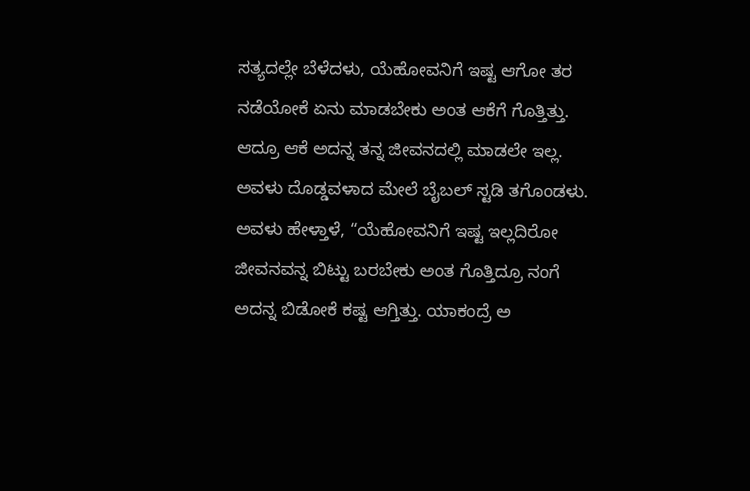ಸತ್ಯದಲ್ಲೇ ಬೆಳೆದಳು, ಯೆಹೋವನಿಗೆ ಇಷ್ಟ ಆಗೋ ತರ ನಡೆಯೋಕೆ ಏನು ಮಾಡಬೇಕು ಅಂತ ಆಕೆಗೆ ಗೊತ್ತಿತ್ತು. ಆದ್ರೂ ಆಕೆ ಅದನ್ನ ತನ್ನ ಜೀವನದಲ್ಲಿ ಮಾಡಲೇ ಇಲ್ಲ. ಅವಳು ದೊಡ್ಡವಳಾದ ಮೇಲೆ ಬೈಬಲ್ ಸ್ಟಡಿ ತಗೊಂಡಳು. ಅವಳು ಹೇಳ್ತಾಳೆ, “ಯೆಹೋವನಿಗೆ ಇಷ್ಟ ಇಲ್ಲದಿರೋ ಜೀವನವನ್ನ ಬಿಟ್ಟು ಬರಬೇಕು ಅಂತ ಗೊತ್ತಿದ್ರೂ ನಂಗೆ ಅದನ್ನ ಬಿಡೋಕೆ ಕಷ್ಟ ಆಗ್ತಿತ್ತು. ಯಾಕಂದ್ರೆ ಅ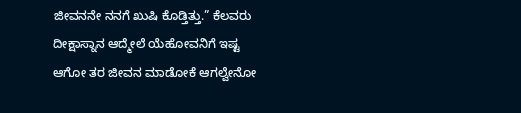ಜೀವನನೇ ನನಗೆ ಖುಷಿ ಕೊಡ್ತಿತ್ತು.” ಕೆಲವರು ದೀಕ್ಷಾಸ್ನಾನ ಆದ್ಮೇಲೆ ಯೆಹೋವನಿಗೆ ಇಷ್ಟ ಆಗೋ ತರ ಜೀವನ ಮಾಡೋಕೆ ಆಗಲ್ವೇನೋ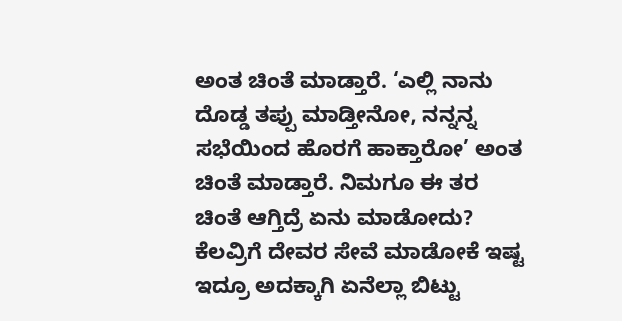ಅಂತ ಚಿಂತೆ ಮಾಡ್ತಾರೆ. ‘ಎಲ್ಲಿ ನಾನು ದೊಡ್ಡ ತಪ್ಪು ಮಾಡ್ತೀನೋ, ನನ್ನನ್ನ ಸಭೆಯಿಂದ ಹೊರಗೆ ಹಾಕ್ತಾರೋ’ ಅಂತ ಚಿಂತೆ ಮಾಡ್ತಾರೆ. ನಿಮಗೂ ಈ ತರ ಚಿಂತೆ ಆಗ್ತಿದ್ರೆ ಏನು ಮಾಡೋದು?
ಕೆಲವ್ರಿಗೆ ದೇವರ ಸೇವೆ ಮಾಡೋಕೆ ಇಷ್ಟ ಇದ್ರೂ ಅದಕ್ಕಾಗಿ ಏನೆಲ್ಲಾ ಬಿಟ್ಟು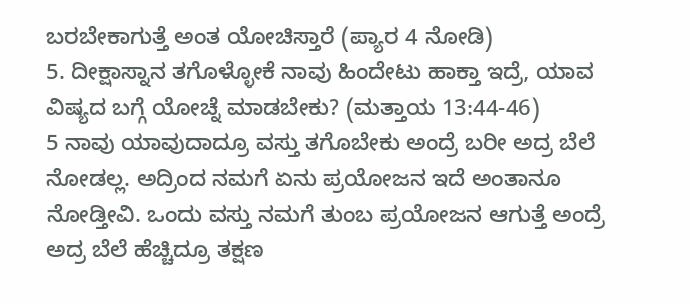ಬರಬೇಕಾಗುತ್ತೆ ಅಂತ ಯೋಚಿಸ್ತಾರೆ (ಪ್ಯಾರ 4 ನೋಡಿ)
5. ದೀಕ್ಷಾಸ್ನಾನ ತಗೊಳ್ಳೋಕೆ ನಾವು ಹಿಂದೇಟು ಹಾಕ್ತಾ ಇದ್ರೆ, ಯಾವ ವಿಷ್ಯದ ಬಗ್ಗೆ ಯೋಚ್ನೆ ಮಾಡಬೇಕು? (ಮತ್ತಾಯ 13:44-46)
5 ನಾವು ಯಾವುದಾದ್ರೂ ವಸ್ತು ತಗೊಬೇಕು ಅಂದ್ರೆ ಬರೀ ಅದ್ರ ಬೆಲೆ ನೋಡಲ್ಲ. ಅದ್ರಿಂದ ನಮಗೆ ಏನು ಪ್ರಯೋಜನ ಇದೆ ಅಂತಾನೂ ನೋಡ್ತೀವಿ. ಒಂದು ವಸ್ತು ನಮಗೆ ತುಂಬ ಪ್ರಯೋಜನ ಆಗುತ್ತೆ ಅಂದ್ರೆ ಅದ್ರ ಬೆಲೆ ಹೆಚ್ಚಿದ್ರೂ ತಕ್ಷಣ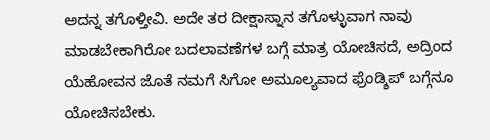ಅದನ್ನ ತಗೊಳ್ತೀವಿ. ಅದೇ ತರ ದೀಕ್ಷಾಸ್ನಾನ ತಗೊಳ್ಳುವಾಗ ನಾವು ಮಾಡಬೇಕಾಗಿರೋ ಬದಲಾವಣೆಗಳ ಬಗ್ಗೆ ಮಾತ್ರ ಯೋಚಿಸದೆ, ಅದ್ರಿಂದ ಯೆಹೋವನ ಜೊತೆ ನಮಗೆ ಸಿಗೋ ಅಮೂಲ್ಯವಾದ ಫ್ರೆಂಡ್ಶಿಪ್ ಬಗ್ಗೆನೂ ಯೋಚಿಸಬೇಕು.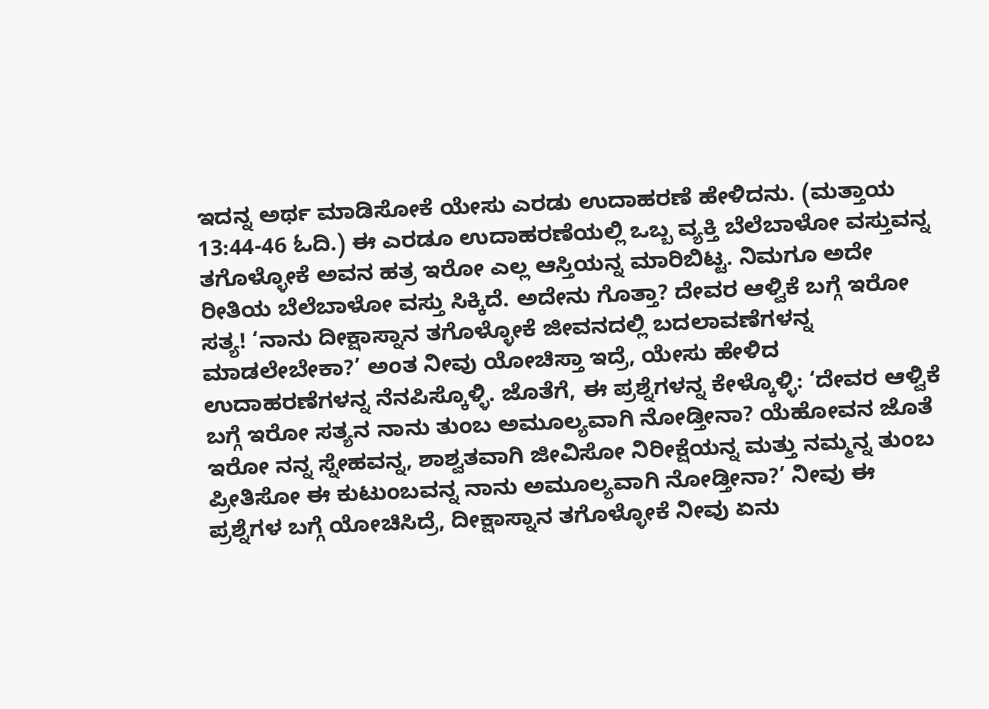ಇದನ್ನ ಅರ್ಥ ಮಾಡಿಸೋಕೆ ಯೇಸು ಎರಡು ಉದಾಹರಣೆ ಹೇಳಿದನು. (ಮತ್ತಾಯ 13:44-46 ಓದಿ.) ಈ ಎರಡೂ ಉದಾಹರಣೆಯಲ್ಲಿ ಒಬ್ಬ ವ್ಯಕ್ತಿ ಬೆಲೆಬಾಳೋ ವಸ್ತುವನ್ನ ತಗೊಳ್ಳೋಕೆ ಅವನ ಹತ್ರ ಇರೋ ಎಲ್ಲ ಆಸ್ತಿಯನ್ನ ಮಾರಿಬಿಟ್ಟ. ನಿಮಗೂ ಅದೇ ರೀತಿಯ ಬೆಲೆಬಾಳೋ ವಸ್ತು ಸಿಕ್ಕಿದೆ. ಅದೇನು ಗೊತ್ತಾ? ದೇವರ ಆಳ್ವಿಕೆ ಬಗ್ಗೆ ಇರೋ ಸತ್ಯ! ‘ನಾನು ದೀಕ್ಷಾಸ್ನಾನ ತಗೊಳ್ಳೋಕೆ ಜೀವನದಲ್ಲಿ ಬದಲಾವಣೆಗಳನ್ನ ಮಾಡಲೇಬೇಕಾ?’ ಅಂತ ನೀವು ಯೋಚಿಸ್ತಾ ಇದ್ರೆ, ಯೇಸು ಹೇಳಿದ ಉದಾಹರಣೆಗಳನ್ನ ನೆನಪಿಸ್ಕೊಳ್ಳಿ. ಜೊತೆಗೆ, ಈ ಪ್ರಶ್ನೆಗಳನ್ನ ಕೇಳ್ಕೊಳ್ಳಿ: ‘ದೇವರ ಆಳ್ವಿಕೆ ಬಗ್ಗೆ ಇರೋ ಸತ್ಯನ ನಾನು ತುಂಬ ಅಮೂಲ್ಯವಾಗಿ ನೋಡ್ತೀನಾ? ಯೆಹೋವನ ಜೊತೆ ಇರೋ ನನ್ನ ಸ್ನೇಹವನ್ನ, ಶಾಶ್ವತವಾಗಿ ಜೀವಿಸೋ ನಿರೀಕ್ಷೆಯನ್ನ ಮತ್ತು ನಮ್ಮನ್ನ ತುಂಬ ಪ್ರೀತಿಸೋ ಈ ಕುಟುಂಬವನ್ನ ನಾನು ಅಮೂಲ್ಯವಾಗಿ ನೋಡ್ತೀನಾ?’ ನೀವು ಈ ಪ್ರಶ್ನೆಗಳ ಬಗ್ಗೆ ಯೋಚಿಸಿದ್ರೆ, ದೀಕ್ಷಾಸ್ನಾನ ತಗೊಳ್ಳೋಕೆ ನೀವು ಏನು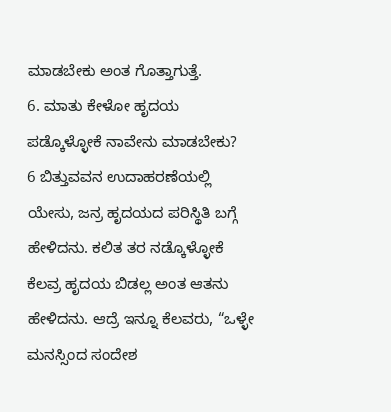ಮಾಡಬೇಕು ಅಂತ ಗೊತ್ತಾಗುತ್ತೆ.
6. ಮಾತು ಕೇಳೋ ಹೃದಯ ಪಡ್ಕೊಳ್ಳೋಕೆ ನಾವೇನು ಮಾಡಬೇಕು?
6 ಬಿತ್ತುವವನ ಉದಾಹರಣೆಯಲ್ಲಿ ಯೇಸು, ಜನ್ರ ಹೃದಯದ ಪರಿಸ್ಥಿತಿ ಬಗ್ಗೆ ಹೇಳಿದನು. ಕಲಿತ ತರ ನಡ್ಕೊಳ್ಳೋಕೆ ಕೆಲವ್ರ ಹೃದಯ ಬಿಡಲ್ಲ ಅಂತ ಆತನು ಹೇಳಿದನು. ಆದ್ರೆ ಇನ್ನೂ ಕೆಲವರು, “ಒಳ್ಳೇ ಮನಸ್ಸಿಂದ ಸಂದೇಶ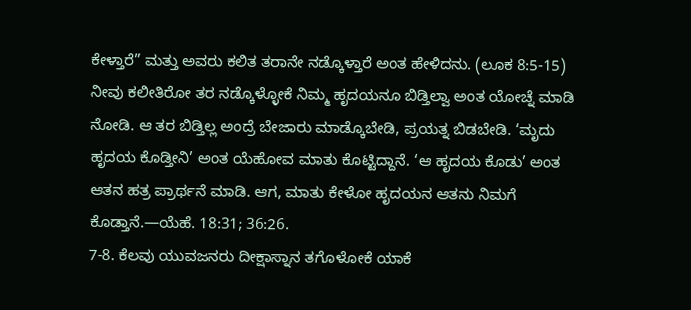ಕೇಳ್ತಾರೆ” ಮತ್ತು ಅವರು ಕಲಿತ ತರಾನೇ ನಡ್ಕೊಳ್ತಾರೆ ಅಂತ ಹೇಳಿದನು. (ಲೂಕ 8:5-15) ನೀವು ಕಲೀತಿರೋ ತರ ನಡ್ಕೊಳ್ಳೋಕೆ ನಿಮ್ಮ ಹೃದಯನೂ ಬಿಡ್ತಿಲ್ವಾ ಅಂತ ಯೋಚ್ನೆ ಮಾಡಿ ನೋಡಿ. ಆ ತರ ಬಿಡ್ತಿಲ್ಲ ಅಂದ್ರೆ ಬೇಜಾರು ಮಾಡ್ಕೊಬೇಡಿ, ಪ್ರಯತ್ನ ಬಿಡಬೇಡಿ. ‘ಮೃದು ಹೃದಯ ಕೊಡ್ತೀನಿ’ ಅಂತ ಯೆಹೋವ ಮಾತು ಕೊಟ್ಟಿದ್ದಾನೆ. ‘ಆ ಹೃದಯ ಕೊಡು’ ಅಂತ ಆತನ ಹತ್ರ ಪ್ರಾರ್ಥನೆ ಮಾಡಿ. ಆಗ, ಮಾತು ಕೇಳೋ ಹೃದಯನ ಆತನು ನಿಮಗೆ ಕೊಡ್ತಾನೆ.—ಯೆಹೆ. 18:31; 36:26.
7-8. ಕೆಲವು ಯುವಜನರು ದೀಕ್ಷಾಸ್ನಾನ ತಗೊಳೋಕೆ ಯಾಕೆ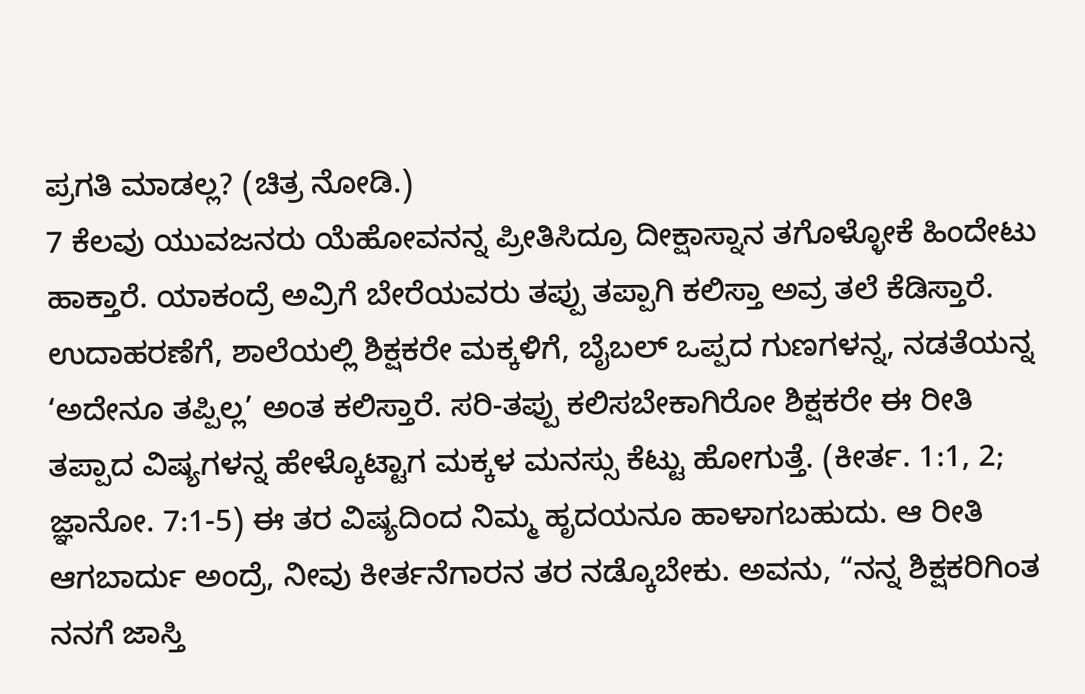ಪ್ರಗತಿ ಮಾಡಲ್ಲ? (ಚಿತ್ರ ನೋಡಿ.)
7 ಕೆಲವು ಯುವಜನರು ಯೆಹೋವನನ್ನ ಪ್ರೀತಿಸಿದ್ರೂ ದೀಕ್ಷಾಸ್ನಾನ ತಗೊಳ್ಳೋಕೆ ಹಿಂದೇಟು ಹಾಕ್ತಾರೆ. ಯಾಕಂದ್ರೆ ಅವ್ರಿಗೆ ಬೇರೆಯವರು ತಪ್ಪು ತಪ್ಪಾಗಿ ಕಲಿಸ್ತಾ ಅವ್ರ ತಲೆ ಕೆಡಿಸ್ತಾರೆ. ಉದಾಹರಣೆಗೆ, ಶಾಲೆಯಲ್ಲಿ ಶಿಕ್ಷಕರೇ ಮಕ್ಕಳಿಗೆ, ಬೈಬಲ್ ಒಪ್ಪದ ಗುಣಗಳನ್ನ, ನಡತೆಯನ್ನ ‘ಅದೇನೂ ತಪ್ಪಿಲ್ಲ’ ಅಂತ ಕಲಿಸ್ತಾರೆ. ಸರಿ-ತಪ್ಪು ಕಲಿಸಬೇಕಾಗಿರೋ ಶಿಕ್ಷಕರೇ ಈ ರೀತಿ ತಪ್ಪಾದ ವಿಷ್ಯಗಳನ್ನ ಹೇಳ್ಕೊಟ್ಟಾಗ ಮಕ್ಕಳ ಮನಸ್ಸು ಕೆಟ್ಟು ಹೋಗುತ್ತೆ. (ಕೀರ್ತ. 1:1, 2; ಜ್ಞಾನೋ. 7:1-5) ಈ ತರ ವಿಷ್ಯದಿಂದ ನಿಮ್ಮ ಹೃದಯನೂ ಹಾಳಾಗಬಹುದು. ಆ ರೀತಿ ಆಗಬಾರ್ದು ಅಂದ್ರೆ, ನೀವು ಕೀರ್ತನೆಗಾರನ ತರ ನಡ್ಕೊಬೇಕು. ಅವನು, “ನನ್ನ ಶಿಕ್ಷಕರಿಗಿಂತ ನನಗೆ ಜಾಸ್ತಿ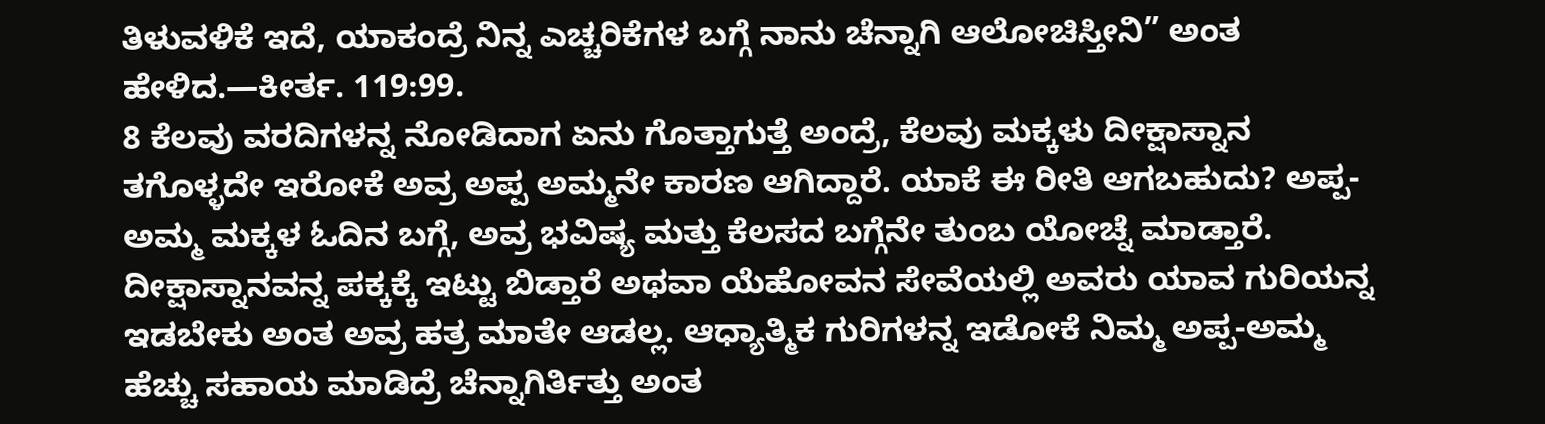ತಿಳುವಳಿಕೆ ಇದೆ, ಯಾಕಂದ್ರೆ ನಿನ್ನ ಎಚ್ಚರಿಕೆಗಳ ಬಗ್ಗೆ ನಾನು ಚೆನ್ನಾಗಿ ಆಲೋಚಿಸ್ತೀನಿ” ಅಂತ ಹೇಳಿದ.—ಕೀರ್ತ. 119:99.
8 ಕೆಲವು ವರದಿಗಳನ್ನ ನೋಡಿದಾಗ ಏನು ಗೊತ್ತಾಗುತ್ತೆ ಅಂದ್ರೆ, ಕೆಲವು ಮಕ್ಕಳು ದೀಕ್ಷಾಸ್ನಾನ ತಗೊಳ್ಳದೇ ಇರೋಕೆ ಅವ್ರ ಅಪ್ಪ ಅಮ್ಮನೇ ಕಾರಣ ಆಗಿದ್ದಾರೆ. ಯಾಕೆ ಈ ರೀತಿ ಆಗಬಹುದು? ಅಪ್ಪ-ಅಮ್ಮ ಮಕ್ಕಳ ಓದಿನ ಬಗ್ಗೆ, ಅವ್ರ ಭವಿಷ್ಯ ಮತ್ತು ಕೆಲಸದ ಬಗ್ಗೆನೇ ತುಂಬ ಯೋಚ್ನೆ ಮಾಡ್ತಾರೆ. ದೀಕ್ಷಾಸ್ನಾನವನ್ನ ಪಕ್ಕಕ್ಕೆ ಇಟ್ಟು ಬಿಡ್ತಾರೆ ಅಥವಾ ಯೆಹೋವನ ಸೇವೆಯಲ್ಲಿ ಅವರು ಯಾವ ಗುರಿಯನ್ನ ಇಡಬೇಕು ಅಂತ ಅವ್ರ ಹತ್ರ ಮಾತೇ ಆಡಲ್ಲ. ಆಧ್ಯಾತ್ಮಿಕ ಗುರಿಗಳನ್ನ ಇಡೋಕೆ ನಿಮ್ಮ ಅಪ್ಪ-ಅಮ್ಮ ಹೆಚ್ಚು ಸಹಾಯ ಮಾಡಿದ್ರೆ ಚೆನ್ನಾಗಿರ್ತಿತ್ತು ಅಂತ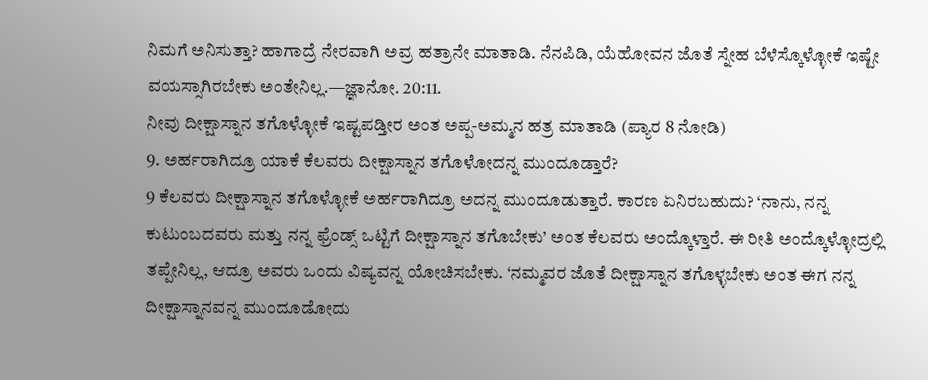ನಿಮಗೆ ಅನಿಸುತ್ತಾ? ಹಾಗಾದ್ರೆ ನೇರವಾಗಿ ಅವ್ರ ಹತ್ರಾನೇ ಮಾತಾಡಿ. ನೆನಪಿಡಿ, ಯೆಹೋವನ ಜೊತೆ ಸ್ನೇಹ ಬೆಳೆಸ್ಕೊಳ್ಳೋಕೆ ಇಷ್ಟೇ ವಯಸ್ಸಾಗಿರಬೇಕು ಅಂತೇನಿಲ್ಲ.—ಜ್ಞಾನೋ. 20:11.
ನೀವು ದೀಕ್ಷಾಸ್ನಾನ ತಗೊಳ್ಳೋಕೆ ಇಷ್ಟಪಡ್ತೀರ ಅಂತ ಅಪ್ಪ-ಅಮ್ಮನ ಹತ್ರ ಮಾತಾಡಿ (ಪ್ಯಾರ 8 ನೋಡಿ)
9. ಅರ್ಹರಾಗಿದ್ರೂ ಯಾಕೆ ಕೆಲವರು ದೀಕ್ಷಾಸ್ನಾನ ತಗೊಳೋದನ್ನ ಮುಂದೂಡ್ತಾರೆ?
9 ಕೆಲವರು ದೀಕ್ಷಾಸ್ನಾನ ತಗೊಳ್ಳೋಕೆ ಅರ್ಹರಾಗಿದ್ರೂ ಅದನ್ನ ಮುಂದೂಡುತ್ತಾರೆ. ಕಾರಣ ಏನಿರಬಹುದು? ‘ನಾನು, ನನ್ನ ಕುಟುಂಬದವರು ಮತ್ತು ನನ್ನ ಫ್ರೆಂಡ್ಸ್ ಒಟ್ಟಿಗೆ ದೀಕ್ಷಾಸ್ನಾನ ತಗೊಬೇಕು’ ಅಂತ ಕೆಲವರು ಅಂದ್ಕೊಳ್ತಾರೆ. ಈ ರೀತಿ ಅಂದ್ಕೊಳ್ಳೋದ್ರಲ್ಲಿ ತಪ್ಪೇನಿಲ್ಲ, ಆದ್ರೂ ಅವರು ಒಂದು ವಿಷ್ಯವನ್ನ ಯೋಚಿಸಬೇಕು. ‘ನಮ್ಮವರ ಜೊತೆ ದೀಕ್ಷಾಸ್ನಾನ ತಗೊಳ್ಳಬೇಕು ಅಂತ ಈಗ ನನ್ನ ದೀಕ್ಷಾಸ್ನಾನವನ್ನ ಮುಂದೂಡೋದು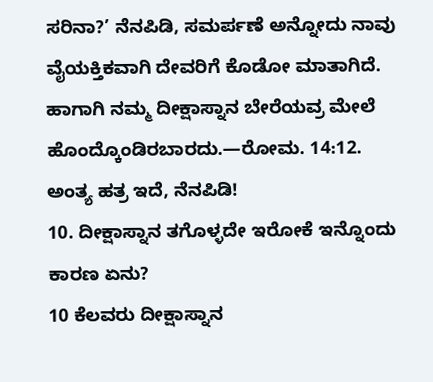ಸರಿನಾ?’ ನೆನಪಿಡಿ, ಸಮರ್ಪಣೆ ಅನ್ನೋದು ನಾವು ವೈಯಕ್ತಿಕವಾಗಿ ದೇವರಿಗೆ ಕೊಡೋ ಮಾತಾಗಿದೆ. ಹಾಗಾಗಿ ನಮ್ಮ ದೀಕ್ಷಾಸ್ನಾನ ಬೇರೆಯವ್ರ ಮೇಲೆ ಹೊಂದ್ಕೊಂಡಿರಬಾರದು.—ರೋಮ. 14:12.
ಅಂತ್ಯ ಹತ್ರ ಇದೆ, ನೆನಪಿಡಿ!
10. ದೀಕ್ಷಾಸ್ನಾನ ತಗೊಳ್ಳದೇ ಇರೋಕೆ ಇನ್ನೊಂದು ಕಾರಣ ಏನು?
10 ಕೆಲವರು ದೀಕ್ಷಾಸ್ನಾನ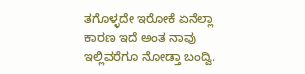ತಗೊಳ್ಳದೇ ಇರೋಕೆ ಏನೆಲ್ಲಾ ಕಾರಣ ಇದೆ ಅಂತ ನಾವು ಇಲ್ಲಿವರೆಗೂ ನೋಡ್ತಾ ಬಂದ್ವಿ.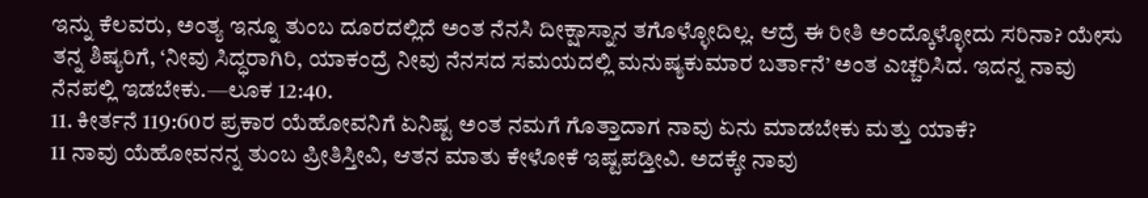ಇನ್ನು ಕೆಲವರು, ಅಂತ್ಯ ಇನ್ನೂ ತುಂಬ ದೂರದಲ್ಲಿದೆ ಅಂತ ನೆನಸಿ ದೀಕ್ಷಾಸ್ನಾನ ತಗೊಳ್ಳೋದಿಲ್ಲ. ಆದ್ರೆ ಈ ರೀತಿ ಅಂದ್ಕೊಳ್ಳೋದು ಸರಿನಾ? ಯೇಸು ತನ್ನ ಶಿಷ್ಯರಿಗೆ, ‘ನೀವು ಸಿದ್ಧರಾಗಿರಿ, ಯಾಕಂದ್ರೆ ನೀವು ನೆನಸದ ಸಮಯದಲ್ಲಿ ಮನುಷ್ಯಕುಮಾರ ಬರ್ತಾನೆ’ ಅಂತ ಎಚ್ಚರಿಸಿದ. ಇದನ್ನ ನಾವು ನೆನಪಲ್ಲಿ ಇಡಬೇಕು.—ಲೂಕ 12:40.
11. ಕೀರ್ತನೆ 119:60ರ ಪ್ರಕಾರ ಯೆಹೋವನಿಗೆ ಏನಿಷ್ಟ ಅಂತ ನಮಗೆ ಗೊತ್ತಾದಾಗ ನಾವು ಏನು ಮಾಡಬೇಕು ಮತ್ತು ಯಾಕೆ?
11 ನಾವು ಯೆಹೋವನನ್ನ ತುಂಬ ಪ್ರೀತಿಸ್ತೀವಿ, ಆತನ ಮಾತು ಕೇಳೋಕೆ ಇಷ್ಟಪಡ್ತೀವಿ. ಅದಕ್ಕೇ ನಾವು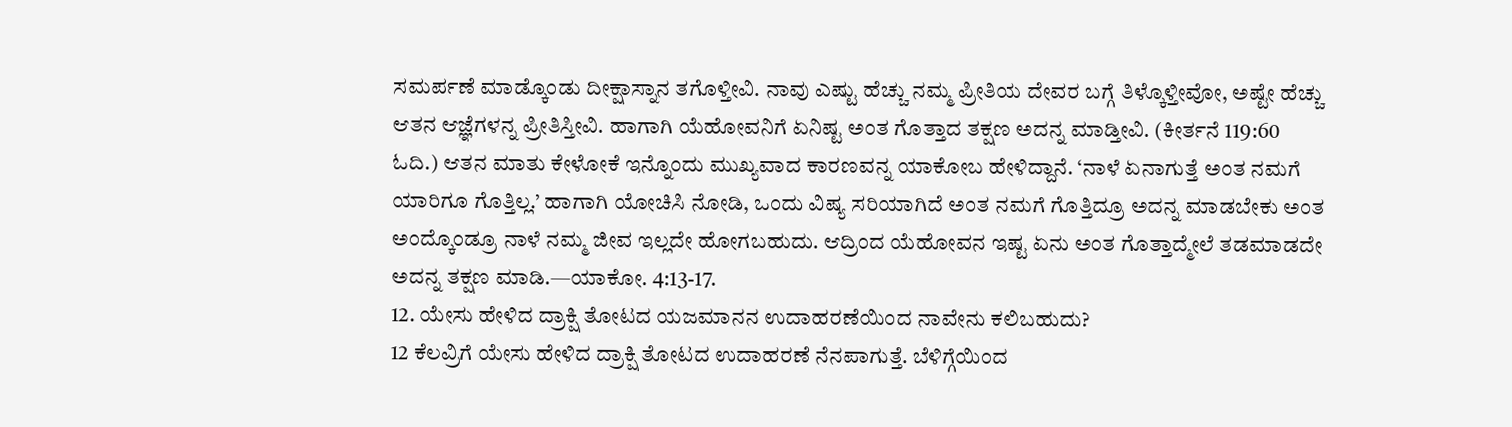ಸಮರ್ಪಣೆ ಮಾಡ್ಕೊಂಡು ದೀಕ್ಷಾಸ್ನಾನ ತಗೊಳ್ತೀವಿ. ನಾವು ಎಷ್ಟು ಹೆಚ್ಚು ನಮ್ಮ ಪ್ರೀತಿಯ ದೇವರ ಬಗ್ಗೆ ತಿಳ್ಕೊಳ್ತೀವೋ, ಅಷ್ಟೇ ಹೆಚ್ಚು ಆತನ ಆಜ್ಞೆಗಳನ್ನ ಪ್ರೀತಿಸ್ತೀವಿ. ಹಾಗಾಗಿ ಯೆಹೋವನಿಗೆ ಏನಿಷ್ಟ ಅಂತ ಗೊತ್ತಾದ ತಕ್ಷಣ ಅದನ್ನ ಮಾಡ್ತೀವಿ. (ಕೀರ್ತನೆ 119:60 ಓದಿ.) ಆತನ ಮಾತು ಕೇಳೋಕೆ ಇನ್ನೊಂದು ಮುಖ್ಯವಾದ ಕಾರಣವನ್ನ ಯಾಕೋಬ ಹೇಳಿದ್ದಾನೆ. ‘ನಾಳೆ ಏನಾಗುತ್ತೆ ಅಂತ ನಮಗೆ ಯಾರಿಗೂ ಗೊತ್ತಿಲ್ಲ.’ ಹಾಗಾಗಿ ಯೋಚಿಸಿ ನೋಡಿ, ಒಂದು ವಿಷ್ಯ ಸರಿಯಾಗಿದೆ ಅಂತ ನಮಗೆ ಗೊತ್ತಿದ್ರೂ ಅದನ್ನ ಮಾಡಬೇಕು ಅಂತ ಅಂದ್ಕೊಂಡ್ರೂ ನಾಳೆ ನಮ್ಮ ಜೀವ ಇಲ್ಲದೇ ಹೋಗಬಹುದು. ಆದ್ರಿಂದ ಯೆಹೋವನ ಇಷ್ಟ ಏನು ಅಂತ ಗೊತ್ತಾದ್ಮೇಲೆ ತಡಮಾಡದೇ ಅದನ್ನ ತಕ್ಷಣ ಮಾಡಿ.—ಯಾಕೋ. 4:13-17.
12. ಯೇಸು ಹೇಳಿದ ದ್ರಾಕ್ಷಿ ತೋಟದ ಯಜಮಾನನ ಉದಾಹರಣೆಯಿಂದ ನಾವೇನು ಕಲಿಬಹುದು?
12 ಕೆಲವ್ರಿಗೆ ಯೇಸು ಹೇಳಿದ ದ್ರಾಕ್ಷಿ ತೋಟದ ಉದಾಹರಣೆ ನೆನಪಾಗುತ್ತೆ. ಬೆಳಿಗ್ಗೆಯಿಂದ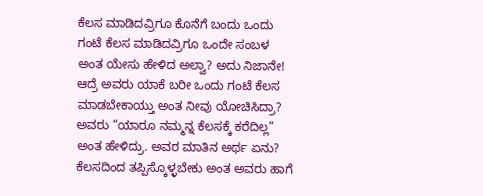ಕೆಲಸ ಮಾಡಿದವ್ರಿಗೂ ಕೊನೆಗೆ ಬಂದು ಒಂದು ಗಂಟೆ ಕೆಲಸ ಮಾಡಿದವ್ರಿಗೂ ಒಂದೇ ಸಂಬಳ ಅಂತ ಯೇಸು ಹೇಳಿದ ಅಲ್ವಾ? ಅದು ನಿಜಾನೇ! ಆದ್ರೆ ಅವರು ಯಾಕೆ ಬರೀ ಒಂದು ಗಂಟೆ ಕೆಲಸ ಮಾಡಬೇಕಾಯ್ತು ಅಂತ ನೀವು ಯೋಚಿಸಿದ್ರಾ? ಅವರು “ಯಾರೂ ನಮ್ಮನ್ನ ಕೆಲಸಕ್ಕೆ ಕರೆದಿಲ್ಲ” ಅಂತ ಹೇಳಿದ್ರು. ಅವರ ಮಾತಿನ ಅರ್ಥ ಏನು? ಕೆಲಸದಿಂದ ತಪ್ಪಿಸ್ಕೊಳ್ಳಬೇಕು ಅಂತ ಅವರು ಹಾಗೆ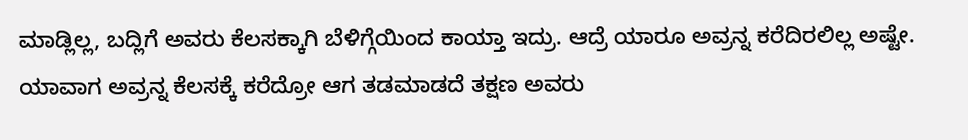ಮಾಡ್ಲಿಲ್ಲ, ಬದ್ಲಿಗೆ ಅವರು ಕೆಲಸಕ್ಕಾಗಿ ಬೆಳಿಗ್ಗೆಯಿಂದ ಕಾಯ್ತಾ ಇದ್ರು. ಆದ್ರೆ ಯಾರೂ ಅವ್ರನ್ನ ಕರೆದಿರಲಿಲ್ಲ ಅಷ್ಟೇ. ಯಾವಾಗ ಅವ್ರನ್ನ ಕೆಲಸಕ್ಕೆ ಕರೆದ್ರೋ ಆಗ ತಡಮಾಡದೆ ತಕ್ಷಣ ಅವರು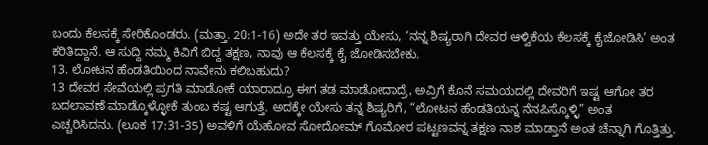ಬಂದು ಕೆಲಸಕ್ಕೆ ಸೇರಿಕೊಂಡರು. (ಮತ್ತಾ. 20:1-16) ಅದೇ ತರ ಇವತ್ತು ಯೇಸು, ‘ನನ್ನ ಶಿಷ್ಯರಾಗಿ ದೇವರ ಆಳ್ವಿಕೆಯ ಕೆಲಸಕ್ಕೆ ಕೈಜೋಡಿಸಿ’ ಅಂತ ಕರಿತಿದ್ದಾನೆ. ಆ ಸುದ್ದಿ ನಮ್ಮ ಕಿವಿಗೆ ಬಿದ್ದ ತಕ್ಷಣ, ನಾವು ಆ ಕೆಲಸಕ್ಕೆ ಕೈ ಜೋಡಿಸಬೇಕು.
13. ಲೋಟನ ಹೆಂಡತಿಯಿಂದ ನಾವೇನು ಕಲಿಬಹುದು?
13 ದೇವರ ಸೇವೆಯಲ್ಲಿ ಪ್ರಗತಿ ಮಾಡೋಕೆ ಯಾರಾದ್ರೂ ಈಗ ತಡ ಮಾಡೋದಾದ್ರೆ, ಅವ್ರಿಗೆ ಕೊನೆ ಸಮಯದಲ್ಲಿ ದೇವರಿಗೆ ಇಷ್ಟ ಆಗೋ ತರ ಬದಲಾವಣೆ ಮಾಡ್ಕೊಳ್ಳೋಕೆ ತುಂಬ ಕಷ್ಟ ಆಗುತ್ತೆ. ಅದಕ್ಕೇ ಯೇಸು ತನ್ನ ಶಿಷ್ಯರಿಗೆ, “ಲೋಟನ ಹೆಂಡತಿಯನ್ನ ನೆನಪಿಸ್ಕೊಳ್ಳಿ” ಅಂತ ಎಚ್ಚರಿಸಿದನು. (ಲೂಕ 17:31-35) ಅವಳಿಗೆ ಯೆಹೋವ ಸೋದೋಮ್ ಗೊಮೋರ ಪಟ್ಟಣವನ್ನ ತಕ್ಷಣ ನಾಶ ಮಾಡ್ತಾನೆ ಅಂತ ಚೆನ್ನಾಗಿ ಗೊತ್ತಿತ್ತು.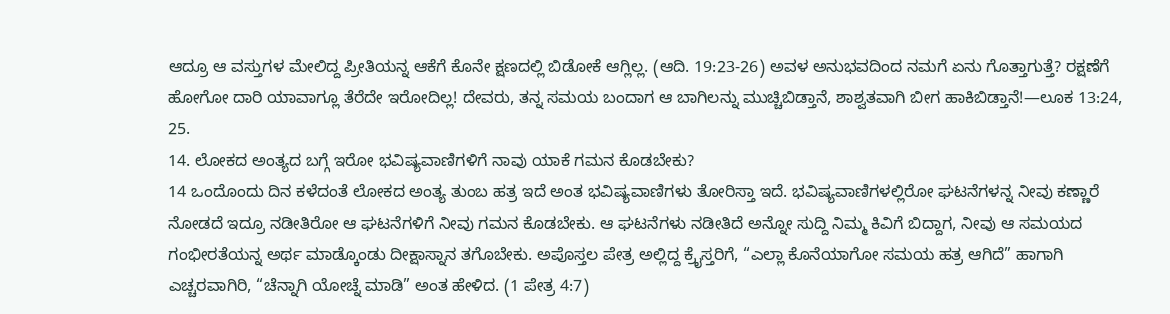ಆದ್ರೂ ಆ ವಸ್ತುಗಳ ಮೇಲಿದ್ದ ಪ್ರೀತಿಯನ್ನ ಆಕೆಗೆ ಕೊನೇ ಕ್ಷಣದಲ್ಲಿ ಬಿಡೋಕೆ ಆಗ್ಲಿಲ್ಲ. (ಆದಿ. 19:23-26) ಅವಳ ಅನುಭವದಿಂದ ನಮಗೆ ಏನು ಗೊತ್ತಾಗುತ್ತೆ? ರಕ್ಷಣೆಗೆ ಹೋಗೋ ದಾರಿ ಯಾವಾಗ್ಲೂ ತೆರೆದೇ ಇರೋದಿಲ್ಲ! ದೇವರು, ತನ್ನ ಸಮಯ ಬಂದಾಗ ಆ ಬಾಗಿಲನ್ನು ಮುಚ್ಚಿಬಿಡ್ತಾನೆ, ಶಾಶ್ವತವಾಗಿ ಬೀಗ ಹಾಕಿಬಿಡ್ತಾನೆ!—ಲೂಕ 13:24, 25.
14. ಲೋಕದ ಅಂತ್ಯದ ಬಗ್ಗೆ ಇರೋ ಭವಿಷ್ಯವಾಣಿಗಳಿಗೆ ನಾವು ಯಾಕೆ ಗಮನ ಕೊಡಬೇಕು?
14 ಒಂದೊಂದು ದಿನ ಕಳೆದಂತೆ ಲೋಕದ ಅಂತ್ಯ ತುಂಬ ಹತ್ರ ಇದೆ ಅಂತ ಭವಿಷ್ಯವಾಣಿಗಳು ತೋರಿಸ್ತಾ ಇದೆ. ಭವಿಷ್ಯವಾಣಿಗಳಲ್ಲಿರೋ ಘಟನೆಗಳನ್ನ ನೀವು ಕಣ್ಣಾರೆ ನೋಡದೆ ಇದ್ರೂ ನಡೀತಿರೋ ಆ ಘಟನೆಗಳಿಗೆ ನೀವು ಗಮನ ಕೊಡಬೇಕು. ಆ ಘಟನೆಗಳು ನಡೀತಿದೆ ಅನ್ನೋ ಸುದ್ದಿ ನಿಮ್ಮ ಕಿವಿಗೆ ಬಿದ್ದಾಗ, ನೀವು ಆ ಸಮಯದ ಗಂಭೀರತೆಯನ್ನ ಅರ್ಥ ಮಾಡ್ಕೊಂಡು ದೀಕ್ಷಾಸ್ನಾನ ತಗೊಬೇಕು. ಅಪೊಸ್ತಲ ಪೇತ್ರ ಅಲ್ಲಿದ್ದ ಕ್ರೈಸ್ತರಿಗೆ, “ಎಲ್ಲಾ ಕೊನೆಯಾಗೋ ಸಮಯ ಹತ್ರ ಆಗಿದೆ” ಹಾಗಾಗಿ ಎಚ್ಚರವಾಗಿರಿ, “ಚೆನ್ನಾಗಿ ಯೋಚ್ನೆ ಮಾಡಿ” ಅಂತ ಹೇಳಿದ. (1 ಪೇತ್ರ 4:7)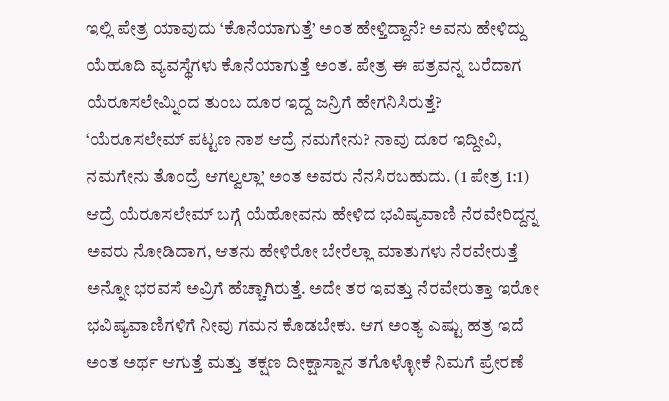ಇಲ್ಲಿ ಪೇತ್ರ ಯಾವುದು ‘ಕೊನೆಯಾಗುತ್ತೆ’ ಅಂತ ಹೇಳ್ತಿದ್ದಾನೆ? ಅವನು ಹೇಳಿದ್ದು ಯೆಹೂದಿ ವ್ಯವಸ್ಥೆಗಳು ಕೊನೆಯಾಗುತ್ತೆ ಅಂತ. ಪೇತ್ರ ಈ ಪತ್ರವನ್ನ ಬರೆದಾಗ ಯೆರೂಸಲೇಮ್ನಿಂದ ತುಂಬ ದೂರ ಇದ್ದ ಜನ್ರಿಗೆ ಹೇಗನಿಸಿರುತ್ತೆ? ‘ಯೆರೂಸಲೇಮ್ ಪಟ್ಟಣ ನಾಶ ಆದ್ರೆ ನಮಗೇನು? ನಾವು ದೂರ ಇದ್ದೀವಿ, ನಮಗೇನು ತೊಂದ್ರೆ ಆಗಲ್ವಲ್ಲಾ’ ಅಂತ ಅವರು ನೆನಸಿರಬಹುದು. (1 ಪೇತ್ರ 1:1) ಆದ್ರೆ ಯೆರೂಸಲೇಮ್ ಬಗ್ಗೆ ಯೆಹೋವನು ಹೇಳಿದ ಭವಿಷ್ಯವಾಣಿ ನೆರವೇರಿದ್ದನ್ನ ಅವರು ನೋಡಿದಾಗ, ಆತನು ಹೇಳಿರೋ ಬೇರೆಲ್ಲಾ ಮಾತುಗಳು ನೆರವೇರುತ್ತೆ ಅನ್ನೋ ಭರವಸೆ ಅವ್ರಿಗೆ ಹೆಚ್ಚಾಗಿರುತ್ತೆ. ಅದೇ ತರ ಇವತ್ತು ನೆರವೇರುತ್ತಾ ಇರೋ ಭವಿಷ್ಯವಾಣಿಗಳಿಗೆ ನೀವು ಗಮನ ಕೊಡಬೇಕು. ಆಗ ಅಂತ್ಯ ಎಷ್ಟು ಹತ್ರ ಇದೆ ಅಂತ ಅರ್ಥ ಆಗುತ್ತೆ ಮತ್ತು ತಕ್ಷಣ ದೀಕ್ಷಾಸ್ನಾನ ತಗೊಳ್ಳೋಕೆ ನಿಮಗೆ ಪ್ರೇರಣೆ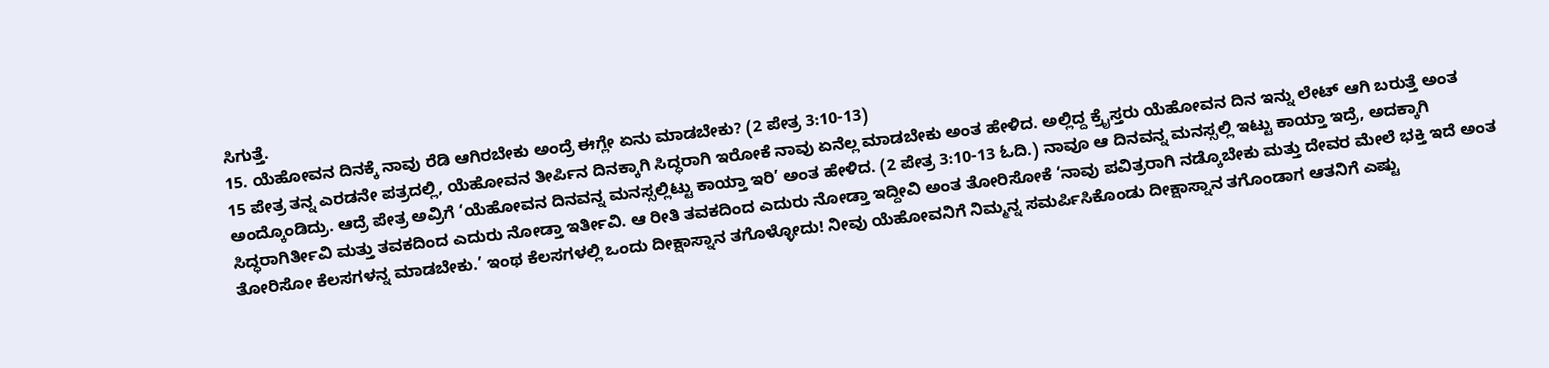ಸಿಗುತ್ತೆ.
15. ಯೆಹೋವನ ದಿನಕ್ಕೆ ನಾವು ರೆಡಿ ಆಗಿರಬೇಕು ಅಂದ್ರೆ ಈಗ್ಲೇ ಏನು ಮಾಡಬೇಕು? (2 ಪೇತ್ರ 3:10-13)
15 ಪೇತ್ರ ತನ್ನ ಎರಡನೇ ಪತ್ರದಲ್ಲಿ, ಯೆಹೋವನ ತೀರ್ಪಿನ ದಿನಕ್ಕಾಗಿ ಸಿದ್ಧರಾಗಿ ಇರೋಕೆ ನಾವು ಏನೆಲ್ಲ ಮಾಡಬೇಕು ಅಂತ ಹೇಳಿದ. ಅಲ್ಲಿದ್ದ ಕ್ರೈಸ್ತರು ಯೆಹೋವನ ದಿನ ಇನ್ನು ಲೇಟ್ ಆಗಿ ಬರುತ್ತೆ ಅಂತ ಅಂದ್ಕೊಂಡಿದ್ರು. ಆದ್ರೆ ಪೇತ್ರ ಅವ್ರಿಗೆ ‘ಯೆಹೋವನ ದಿನವನ್ನ ಮನಸ್ಸಲ್ಲಿಟ್ಟು ಕಾಯ್ತಾ ಇರಿ’ ಅಂತ ಹೇಳಿದ. (2 ಪೇತ್ರ 3:10-13 ಓದಿ.) ನಾವೂ ಆ ದಿನವನ್ನ ಮನಸ್ಸಲ್ಲಿ ಇಟ್ಟು ಕಾಯ್ತಾ ಇದ್ರೆ, ಅದಕ್ಕಾಗಿ ಸಿದ್ಧರಾಗಿರ್ತೀವಿ ಮತ್ತು ತವಕದಿಂದ ಎದುರು ನೋಡ್ತಾ ಇರ್ತೀವಿ. ಆ ರೀತಿ ತವಕದಿಂದ ಎದುರು ನೋಡ್ತಾ ಇದ್ದೀವಿ ಅಂತ ತೋರಿಸೋಕೆ ‘ನಾವು ಪವಿತ್ರರಾಗಿ ನಡ್ಕೊಬೇಕು ಮತ್ತು ದೇವರ ಮೇಲೆ ಭಕ್ತಿ ಇದೆ ಅಂತ ತೋರಿಸೋ ಕೆಲಸಗಳನ್ನ ಮಾಡಬೇಕು.’ ಇಂಥ ಕೆಲಸಗಳಲ್ಲಿ ಒಂದು ದೀಕ್ಷಾಸ್ನಾನ ತಗೊಳ್ಳೋದು! ನೀವು ಯೆಹೋವನಿಗೆ ನಿಮ್ಮನ್ನ ಸಮರ್ಪಿಸಿಕೊಂಡು ದೀಕ್ಷಾಸ್ನಾನ ತಗೊಂಡಾಗ ಆತನಿಗೆ ಎಷ್ಟು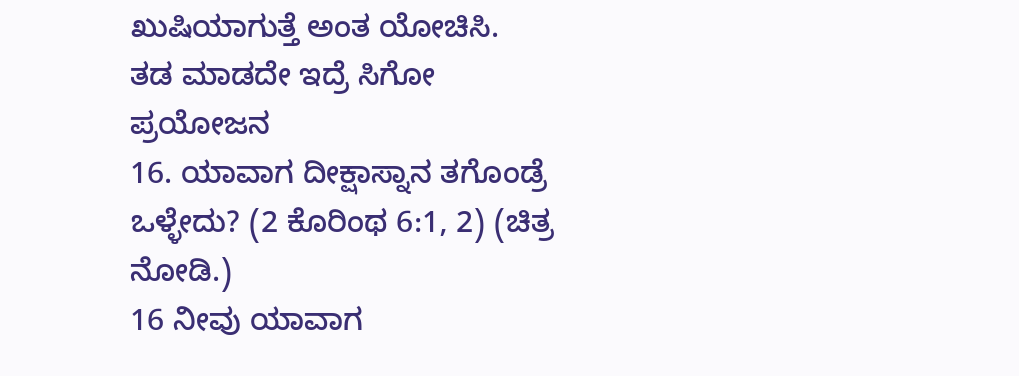ಖುಷಿಯಾಗುತ್ತೆ ಅಂತ ಯೋಚಿಸಿ.
ತಡ ಮಾಡದೇ ಇದ್ರೆ ಸಿಗೋ ಪ್ರಯೋಜನ
16. ಯಾವಾಗ ದೀಕ್ಷಾಸ್ನಾನ ತಗೊಂಡ್ರೆ ಒಳ್ಳೇದು? (2 ಕೊರಿಂಥ 6:1, 2) (ಚಿತ್ರ ನೋಡಿ.)
16 ನೀವು ಯಾವಾಗ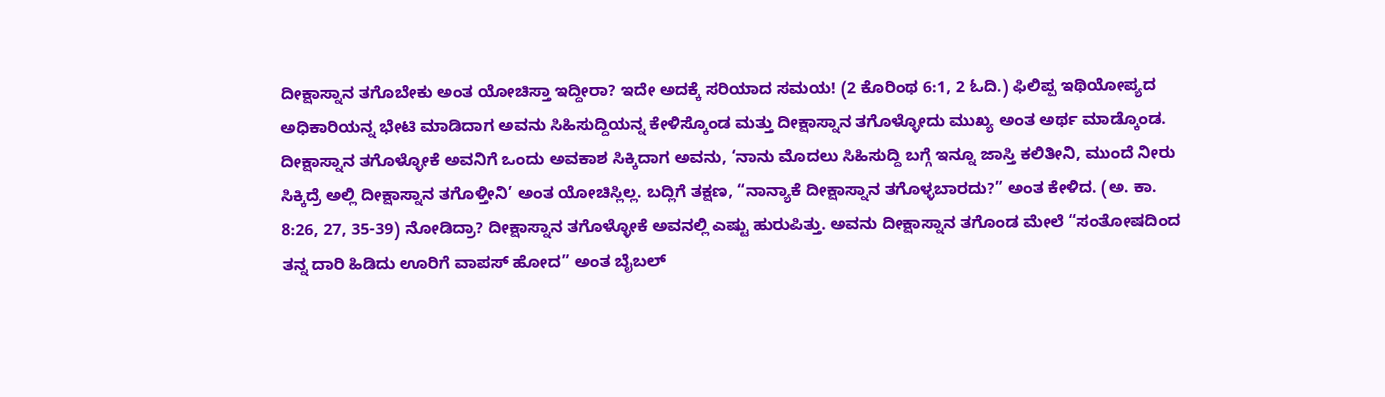ದೀಕ್ಷಾಸ್ನಾನ ತಗೊಬೇಕು ಅಂತ ಯೋಚಿಸ್ತಾ ಇದ್ದೀರಾ? ಇದೇ ಅದಕ್ಕೆ ಸರಿಯಾದ ಸಮಯ! (2 ಕೊರಿಂಥ 6:1, 2 ಓದಿ.) ಫಿಲಿಪ್ಪ ಇಥಿಯೋಪ್ಯದ ಅಧಿಕಾರಿಯನ್ನ ಭೇಟಿ ಮಾಡಿದಾಗ ಅವನು ಸಿಹಿಸುದ್ದಿಯನ್ನ ಕೇಳಿಸ್ಕೊಂಡ ಮತ್ತು ದೀಕ್ಷಾಸ್ನಾನ ತಗೊಳ್ಳೋದು ಮುಖ್ಯ ಅಂತ ಅರ್ಥ ಮಾಡ್ಕೊಂಡ. ದೀಕ್ಷಾಸ್ನಾನ ತಗೊಳ್ಳೋಕೆ ಅವನಿಗೆ ಒಂದು ಅವಕಾಶ ಸಿಕ್ಕಿದಾಗ ಅವನು, ‘ನಾನು ಮೊದಲು ಸಿಹಿಸುದ್ದಿ ಬಗ್ಗೆ ಇನ್ನೂ ಜಾಸ್ತಿ ಕಲಿತೀನಿ, ಮುಂದೆ ನೀರು ಸಿಕ್ಕಿದ್ರೆ ಅಲ್ಲಿ ದೀಕ್ಷಾಸ್ನಾನ ತಗೊಳ್ತೀನಿ’ ಅಂತ ಯೋಚಿಸ್ಲಿಲ್ಲ. ಬದ್ಲಿಗೆ ತಕ್ಷಣ, “ನಾನ್ಯಾಕೆ ದೀಕ್ಷಾಸ್ನಾನ ತಗೊಳ್ಳಬಾರದು?” ಅಂತ ಕೇಳಿದ. (ಅ. ಕಾ. 8:26, 27, 35-39) ನೋಡಿದ್ರಾ? ದೀಕ್ಷಾಸ್ನಾನ ತಗೊಳ್ಳೋಕೆ ಅವನಲ್ಲಿ ಎಷ್ಟು ಹುರುಪಿತ್ತು. ಅವನು ದೀಕ್ಷಾಸ್ನಾನ ತಗೊಂಡ ಮೇಲೆ “ಸಂತೋಷದಿಂದ ತನ್ನ ದಾರಿ ಹಿಡಿದು ಊರಿಗೆ ವಾಪಸ್ ಹೋದ” ಅಂತ ಬೈಬಲ್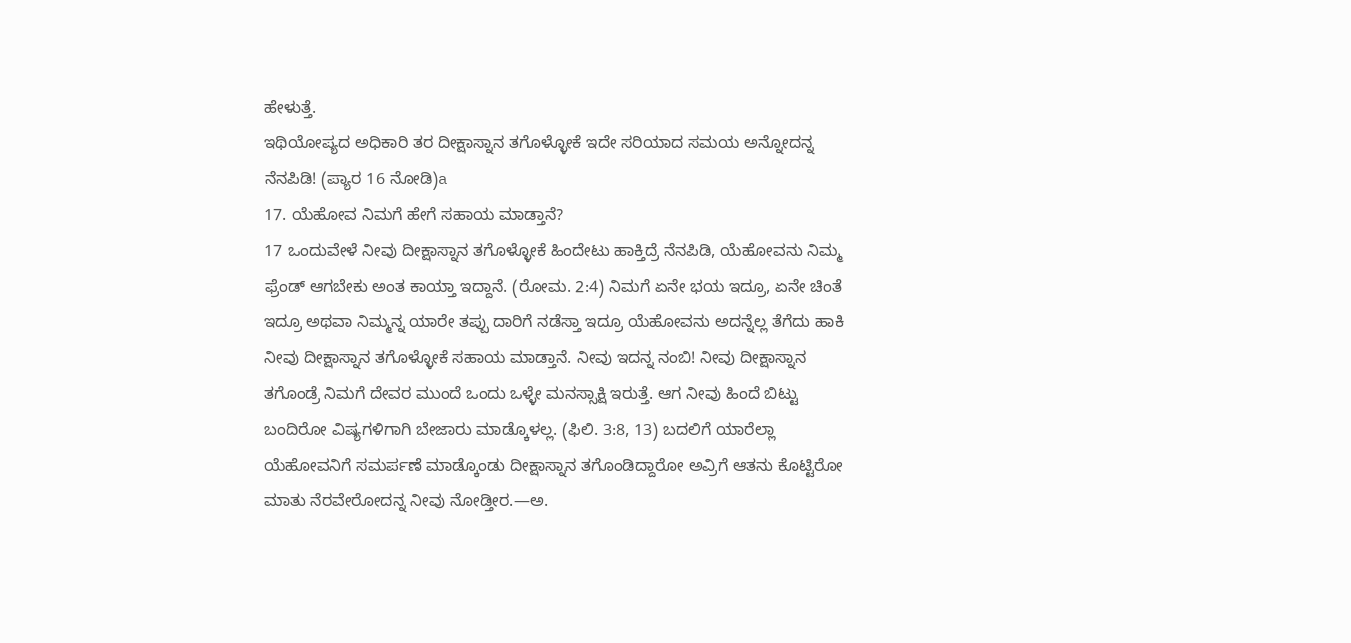ಹೇಳುತ್ತೆ.
ಇಥಿಯೋಪ್ಯದ ಅಧಿಕಾರಿ ತರ ದೀಕ್ಷಾಸ್ನಾನ ತಗೊಳ್ಳೋಕೆ ಇದೇ ಸರಿಯಾದ ಸಮಯ ಅನ್ನೋದನ್ನ ನೆನಪಿಡಿ! (ಪ್ಯಾರ 16 ನೋಡಿ)a
17. ಯೆಹೋವ ನಿಮಗೆ ಹೇಗೆ ಸಹಾಯ ಮಾಡ್ತಾನೆ?
17 ಒಂದುವೇಳೆ ನೀವು ದೀಕ್ಷಾಸ್ನಾನ ತಗೊಳ್ಳೋಕೆ ಹಿಂದೇಟು ಹಾಕ್ತಿದ್ರೆ ನೆನಪಿಡಿ, ಯೆಹೋವನು ನಿಮ್ಮ ಫ್ರೆಂಡ್ ಆಗಬೇಕು ಅಂತ ಕಾಯ್ತಾ ಇದ್ದಾನೆ. (ರೋಮ. 2:4) ನಿಮಗೆ ಏನೇ ಭಯ ಇದ್ರೂ, ಏನೇ ಚಿಂತೆ ಇದ್ರೂ ಅಥವಾ ನಿಮ್ಮನ್ನ ಯಾರೇ ತಪ್ಪು ದಾರಿಗೆ ನಡೆಸ್ತಾ ಇದ್ರೂ ಯೆಹೋವನು ಅದನ್ನೆಲ್ಲ ತೆಗೆದು ಹಾಕಿ ನೀವು ದೀಕ್ಷಾಸ್ನಾನ ತಗೊಳ್ಳೋಕೆ ಸಹಾಯ ಮಾಡ್ತಾನೆ. ನೀವು ಇದನ್ನ ನಂಬಿ! ನೀವು ದೀಕ್ಷಾಸ್ನಾನ ತಗೊಂಡ್ರೆ ನಿಮಗೆ ದೇವರ ಮುಂದೆ ಒಂದು ಒಳ್ಳೇ ಮನಸ್ಸಾಕ್ಷಿ ಇರುತ್ತೆ. ಆಗ ನೀವು ಹಿಂದೆ ಬಿಟ್ಟು ಬಂದಿರೋ ವಿಷ್ಯಗಳಿಗಾಗಿ ಬೇಜಾರು ಮಾಡ್ಕೊಳಲ್ಲ. (ಫಿಲಿ. 3:8, 13) ಬದಲಿಗೆ ಯಾರೆಲ್ಲಾ ಯೆಹೋವನಿಗೆ ಸಮರ್ಪಣೆ ಮಾಡ್ಕೊಂಡು ದೀಕ್ಷಾಸ್ನಾನ ತಗೊಂಡಿದ್ದಾರೋ ಅವ್ರಿಗೆ ಆತನು ಕೊಟ್ಟಿರೋ ಮಾತು ನೆರವೇರೋದನ್ನ ನೀವು ನೋಡ್ತೀರ.—ಅ.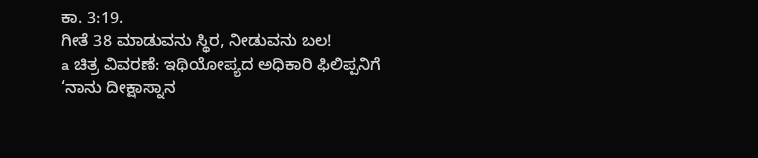ಕಾ. 3:19.
ಗೀತೆ 38 ಮಾಡುವನು ಸ್ಥಿರ, ನೀಡುವನು ಬಲ!
a ಚಿತ್ರ ವಿವರಣೆ: ಇಥಿಯೋಪ್ಯದ ಅಧಿಕಾರಿ ಫಿಲಿಪ್ಪನಿಗೆ ‘ನಾನು ದೀಕ್ಷಾಸ್ನಾನ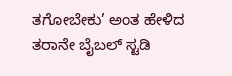ತಗೋಬೇಕು’ ಅಂತ ಹೇಳಿದ ತರಾನೇ ಬೈಬಲ್ ಸ್ಟಡಿ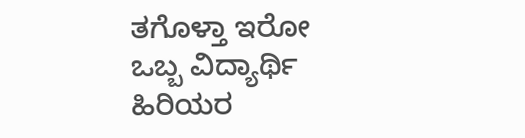ತಗೊಳ್ತಾ ಇರೋ ಒಬ್ಬ ವಿದ್ಯಾರ್ಥಿ ಹಿರಿಯರ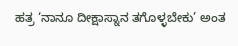ಹತ್ರ ‘ನಾನೂ ದೀಕ್ಷಾಸ್ನಾನ ತಗೊಳ್ಳಬೇಕು’ ಅಂತ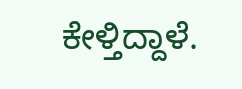ಕೇಳ್ತಿದ್ದಾಳೆ.